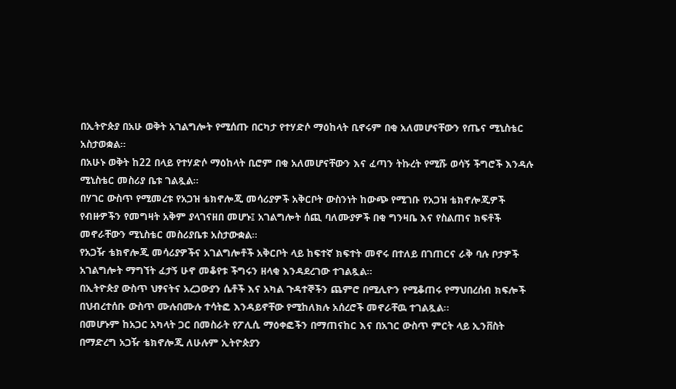በኢትዮጵያ በአሁ ወቅት አገልግሎት የሚሰጡ በርካታ የተሃድሶ ማዕከላት ቢኖሩም በቂ አለመሆናቸውን የጤና ሚኒስቴር አስታወቋል።
በአሁኑ ወቅት ከ22 በላይ የተሃድሶ ማዕከላት ቢሮም በቂ አለመሆናቸውን እና ፈጣን ትኩረት የሚሹ ወሳኝ ችግሮች እንዳሉ ሚኒስቴር መስሪያ ቤቱ ገልጿል።
በሃገር ውስጥ የሚመረቱ የአጋዝ ቴክኖሎጂ መሳሪያዎች አቅርቦት ውስንነት ከውጭ የሚገቡ የአጋዝ ቴክኖሎጂዎች የብዙዎችን የመግዛት አቅም ያላገናዘበ መሆኑ፤ አገልግሎት ሰጪ ባለሙያዎች በቂ ግንዛቤ እና የስልጠና ክፍቶች መኖራቸውን ሚኒስቴር መስሪያቤቱ አስታውቋል።
የአጋዥ ቴክኖሎጂ መሳሪያዎችና አገልግሎቶች አቅርቦት ላይ ከፍተኛ ክፍተት መኖሩ በተለይ በገጠርና ራቅ ባሉ ቦታዎች አገልግሎት ማግኘት ፈታኝ ሁኖ መቆየቱ ችግሩን ዘላቂ እንዳደረገው ተገልጿል።
በኢትዮጵያ ውስጥ ህፃናትና አረጋውያን ሴቶች እና አካል ጉዳተኞችን ጨምሮ በሚሊዮን የሚቆጠሩ የማህበረሰብ ክፍሎች በህብረተሰቡ ውስጥ ሙሉበሙሉ ተሳትፎ እንዳይኖቸው የሚከለክሉ አሰረሮች መኖራቸዉ ተገልጿል፡፡
በመሆኑም ከአጋር አካላት ጋር በመስራት የፖሊሲ ማዕቀፎችን በማጠናከር እና በአገር ውስጥ ምርት ላይ ኢንቨስት በማድረግ አጋዥ ቴክኖሎጂ ለሁሉም ኢትዮጵያን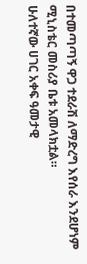በተመጣጣኝ ዋጋ ተደራሽ ለማድረግ እየሰራ እንደሆነም ሚኒስቴር መስሪያ ቤቱ አመላክቷል።
ሁለተኛው ሀገር አቀፍ ዓመታዊ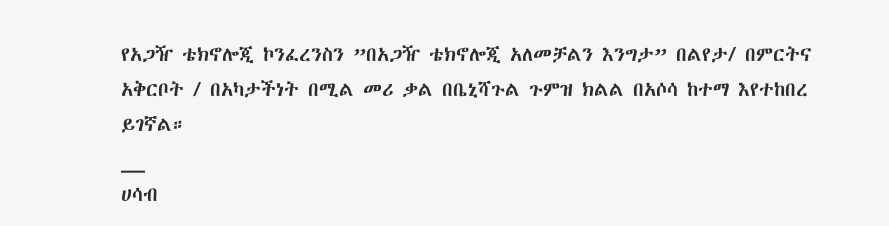የአጋዥ ቴክኖሎጂ ኮንፈረንስን ”በአጋዥ ቴክኖሎጂ አለመቻልን እንግታ” በልየታ/ በምርትና አቅርቦት / በአካታችነት በሚል መሪ ቃል በቤኒሻጉል ጉምዝ ክልል በአሶሳ ከተማ እየተከበረ ይገኛል።
__
ሀሳብ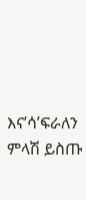እና’ሳ’ፍራለን
ምላሽ ይስጡ